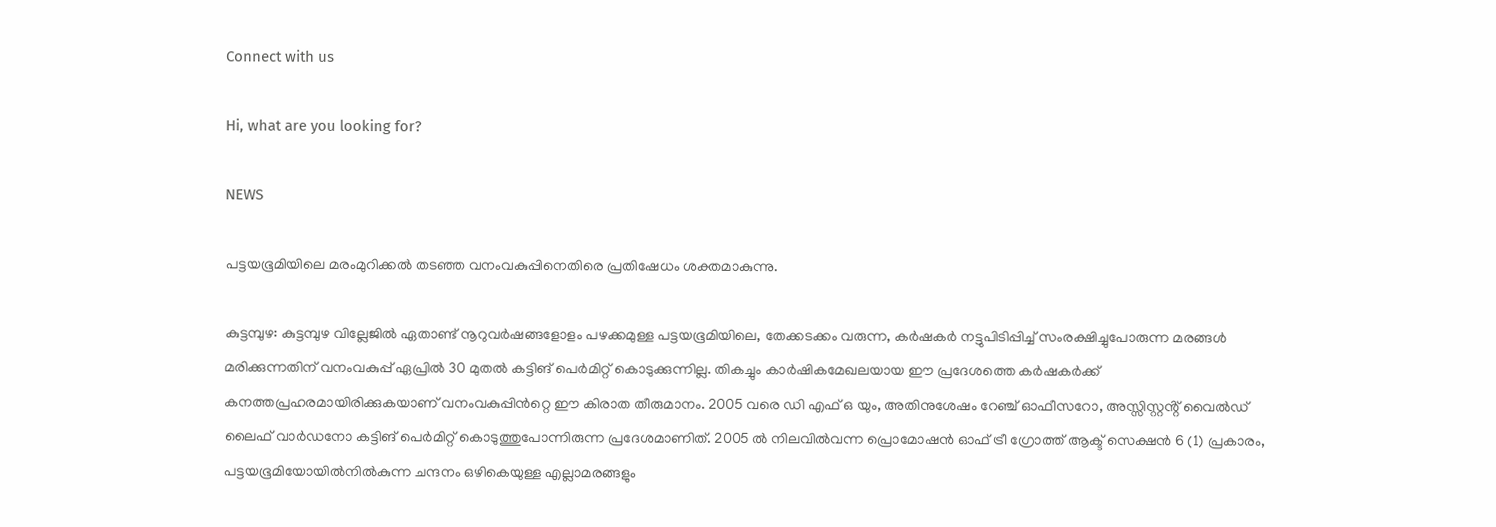Connect with us

Hi, what are you looking for?

NEWS

പട്ടയഭൂമിയിലെ മരംമുറിക്കൽ തടഞ്ഞ വനംവകുപ്പിനെതിരെ പ്രതിഷേധം ശക്തമാകുന്നു.

കുട്ടമ്പുഴ: കുട്ടമ്പുഴ വില്ലേജിൽ ഏതാണ്ട് നൂറുവർഷങ്ങളോളം പഴക്കമുള്ള പട്ടയഭൂമിയിലെ, തേക്കടക്കം വരുന്ന, കർഷകർ നട്ടുപിടിപ്പിച്ച് സംരക്ഷിച്ചുപോരുന്ന മരങ്ങൾ മരിക്കുന്നതിന് വനംവകുപ്പ് ഏപ്രിൽ 30 മുതൽ കട്ടിങ് പെർമിറ്റ് കൊടുക്കുന്നില്ല. തികച്ചും കാർഷികമേഖലയായ ഈ പ്രദേശത്തെ കർഷകർക്ക് കനത്തപ്രഹരമായിരിക്കുകയാണ് വനംവകുപ്പിൻറ്റെ ഈ കിരാത തീരുമാനം. 2005 വരെ ഡി എഫ് ഒ യും, അതിനുശേഷം റേഞ്ച് ഓഫീസറോ, അസ്സിസ്റ്റൻ്റ് വൈൽഡ് ലൈഫ് വാർഡനോ കട്ടിങ് പെർമിറ്റ് കൊടുത്തുപോന്നിരുന്ന പ്രദേശമാണിത്. 2005 ൽ നിലവിൽവന്ന പ്രൊമോഷൻ ഓഫ് ട്രീ ഗ്രോത്ത് ആക്ട് സെക്ഷൻ 6 (1) പ്രകാരം, പട്ടയഭൂമിയോയിൽനിൽകുന്ന ചന്ദനം ഒഴികെയുള്ള എല്ലാമരങ്ങളും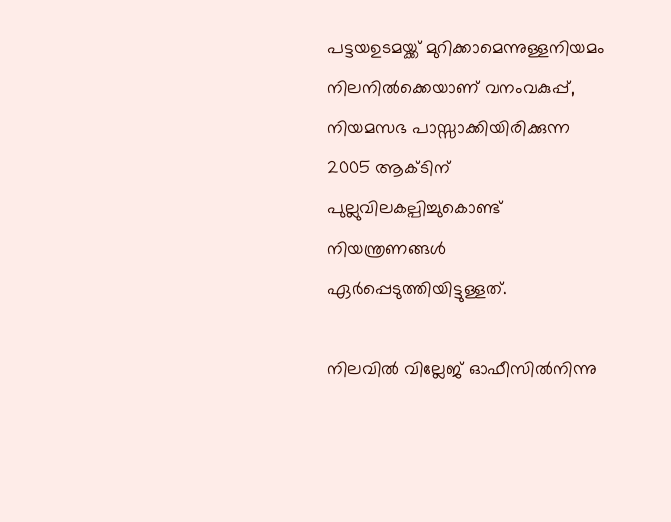പട്ടയഉടമയ്ക്ക് മുറിക്കാമെന്നുള്ളനിയമം നിലനിൽക്കെയാണ് വനംവകുപ്പ്, നിയമസഭ പാസ്സാക്കിയിരിക്കുന്ന 2005 ആക്ടിന് പുല്ലുവിലകല്പിച്ചുകൊണ്ട് നിയന്ത്രണങ്ങൾ ഏർപ്പെടുത്തിയിട്ടുള്ളത്.

നിലവിൽ വില്ലേജ് ഓഫീസിൽനിന്നു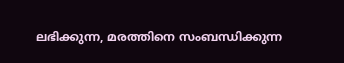ലഭിക്കുന്ന, മരത്തിനെ സംബന്ധിക്കുന്ന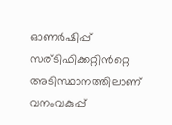ഓണർഷിപ്പ് സര്ടിഫിക്കറ്റിൻറ്റെ അടിസ്ഥാനത്തിലാണ് വനംവകുപ്പ്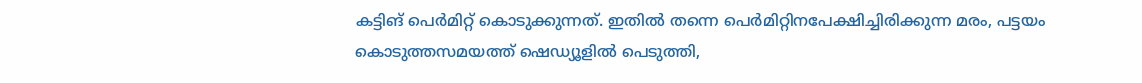കട്ടിങ് പെർമിറ്റ്‌ കൊടുക്കുന്നത്. ഇതിൽ തന്നെ പെർമിറ്റിനപേക്ഷിച്ചിരിക്കുന്ന മരം, പട്ടയം കൊടുത്തസമയത്ത് ഷെഡ്യൂളിൽ പെടുത്തി,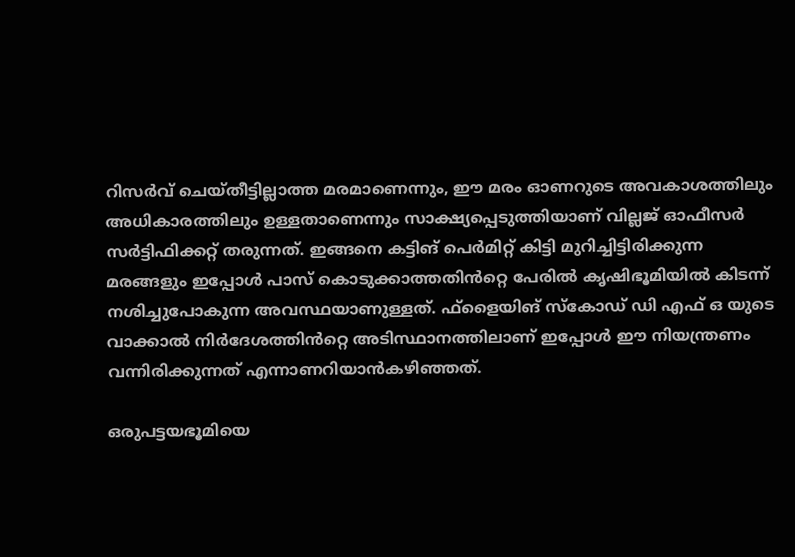റിസർവ് ചെയ്തീട്ടില്ലാത്ത മരമാണെന്നും, ഈ മരം ഓണറുടെ അവകാശത്തിലും അധികാരത്തിലും ഉള്ളതാണെന്നും സാക്ഷ്യപ്പെടുത്തിയാണ് വില്ലജ് ഓഫീസർ സർട്ടിഫിക്കറ്റ്‌ തരുന്നത്. ഇങ്ങനെ കട്ടിങ് പെർമിറ്റ് കിട്ടി മുറിച്ചിട്ടിരിക്കുന്ന മരങ്ങളും ഇപ്പോൾ പാസ് കൊടുക്കാത്തതിൻറ്റെ പേരിൽ കൃഷിഭൂമിയിൽ കിടന്ന് നശിച്ചുപോകുന്ന അവസ്ഥയാണുള്ളത്. ഫ്‌ളൈയിങ് സ്കോഡ് ഡി എഫ് ഒ യുടെ വാക്കാൽ നിർദേശത്തിൻറ്റെ അടിസ്ഥാനത്തിലാണ് ഇപ്പോൾ ഈ നിയന്ത്രണം വന്നിരിക്കുന്നത് എന്നാണറിയാൻകഴിഞ്ഞത്.

ഒരുപട്ടയഭൂമിയെ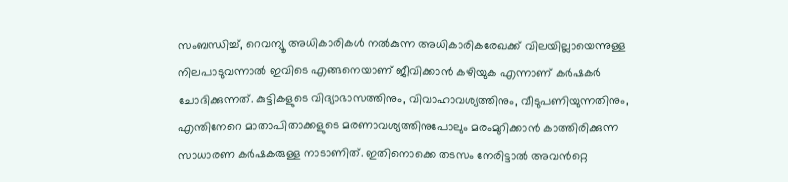സംബന്ധിച്ച്, റെവന്യൂ അധികാരികൾ നൽകുന്ന അധികാരികരേഖക്ക് വിലയില്ലായെന്നുള്ള നിലപാടുവന്നാൽ ഇവിടെ എങ്ങനെയാണ് ജീവിക്കാൻ കഴിയുക എന്നാണ് കർഷകർ ചോദിക്കുന്നത്. കുട്ടികളുടെ വിദ്യാഭാസത്തിനും, വിവാഹാവശ്യത്തിനും, വീടുപണിയുന്നതിനും, എന്തിനേറെ മാതാപിതാക്കളുടെ മരണാവശ്യത്തിനുപോലും മരംമുറിക്കാൻ കാത്തിരിക്കുന്ന സാധാരണ കർഷകരുള്ള നാടാണിത്. ഇതിനൊക്കെ തടസം നേരിട്ടാൽ അവൻറ്റെ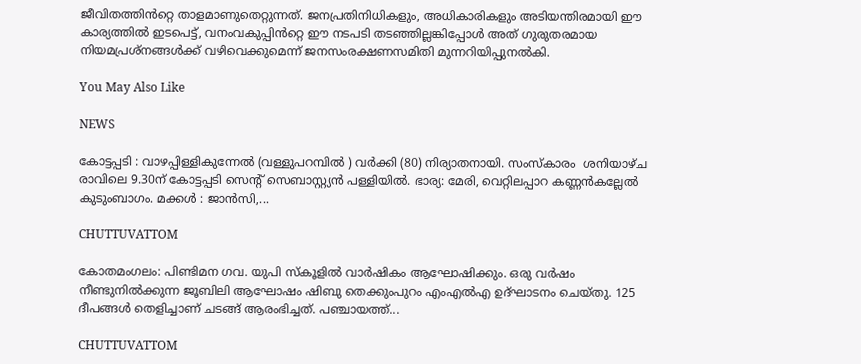ജീവിതത്തിൻറ്റെ താളമാണുതെറ്റുന്നത്. ജനപ്രതിനിധികളും, അധികാരികളും അടിയന്തിരമായി ഈ കാര്യത്തിൽ ഇടപെട്ട്, വനംവകുപ്പിൻറ്റെ ഈ നടപടി തടഞ്ഞില്ലങ്കിപ്പോൾ അത് ഗുരുതരമായ നിയമപ്രശ്നങ്ങൾക്ക് വഴിവെക്കുമെന്ന് ജനസംരക്ഷണസമിതി മുന്നറിയിപ്പുനൽകി.

You May Also Like

NEWS

കോട്ടപ്പടി : വാഴപ്പിള്ളികുന്നേൽ (വള്ളുപറമ്പിൽ ) വർക്കി (80) നിര്യാതനായി. സംസ്കാരം  ശനിയാഴ്‌ച രാവിലെ 9.30ന് കോട്ടപ്പടി സെന്റ് സെബാസ്റ്റ്യൻ പള്ളിയിൽ. ഭാര്യ: മേരി, വെറ്റിലപ്പാറ കണ്ണൻകല്ലേൽ കുടുംബാഗം. മക്കൾ : ജാൻസി,...

CHUTTUVATTOM

കോതമംഗലം: പിണ്ടിമന ഗവ. യുപി സ്‌കൂളില്‍ വാര്‍ഷികം ആഘോഷിക്കും. ഒരു വര്‍ഷം നീണ്ടുനില്‍ക്കുന്ന ജൂബിലി ആഘോഷം ഷിബു തെക്കുംപുറം എംഎല്‍എ ഉദ്ഘാടനം ചെയ്തു. 125 ദീപങ്ങള്‍ തെളിച്ചാണ് ചടങ്ങ് ആരംഭിച്ചത്. പഞ്ചായത്ത്...

CHUTTUVATTOM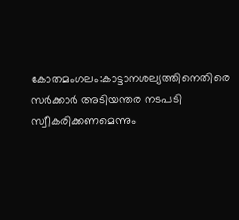കോതമംഗലം:കാട്ടാനശല്യത്തിനെതിരെ സര്‍ക്കാര്‍ അടിയന്തര നടപടി സ്വീകരിക്കണമെന്നും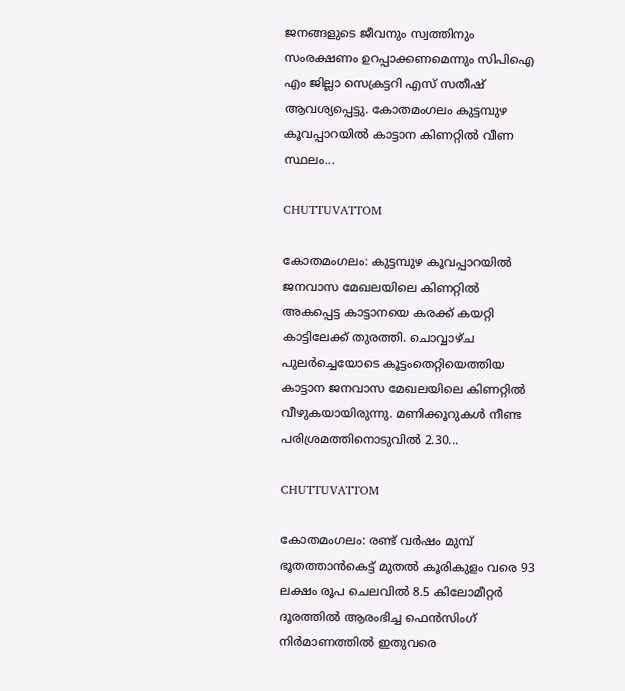ജനങ്ങളുടെ ജീവനും സ്വത്തിനും സംരക്ഷണം ഉറപ്പാക്കണമെന്നും സിപിഐ എം ജില്ലാ സെക്രട്ടറി എസ് സതീഷ് ആവശ്യപ്പെട്ടു. കോതമംഗലം കുട്ടമ്പുഴ കൂവപ്പാറയില്‍ കാട്ടാന കിണറ്റില്‍ വീണ സ്ഥലം...

CHUTTUVATTOM

കോതമംഗലം: കുട്ടമ്പുഴ കൂവപ്പാറയില്‍ ജനവാസ മേഖലയിലെ കിണറ്റില്‍ അകപ്പെട്ട കാട്ടാനയെ കരക്ക് കയറ്റി കാട്ടിലേക്ക് തുരത്തി. ചൊവ്വാഴ്ച പുലര്‍ച്ചെയോടെ കൂട്ടംതെറ്റിയെത്തിയ കാട്ടാന ജനവാസ മേഖലയിലെ കിണറ്റില്‍ വീഴുകയായിരുന്നു. മണിക്കൂറുകള്‍ നീണ്ട പരിശ്രമത്തിനൊടുവില്‍ 2.30...

CHUTTUVATTOM

കോതമംഗലം: രണ്ട് വര്‍ഷം മുമ്പ് ഭൂതത്താന്‍കെട്ട് മുതല്‍ കൂരികുളം വരെ 93 ലക്ഷം രൂപ ചെലവില്‍ 8.5 കിലോമീറ്റര്‍ ദൂരത്തില്‍ ആരംഭിച്ച ഫെന്‍സിംഗ് നിര്‍മാണത്തില്‍ ഇതുവരെ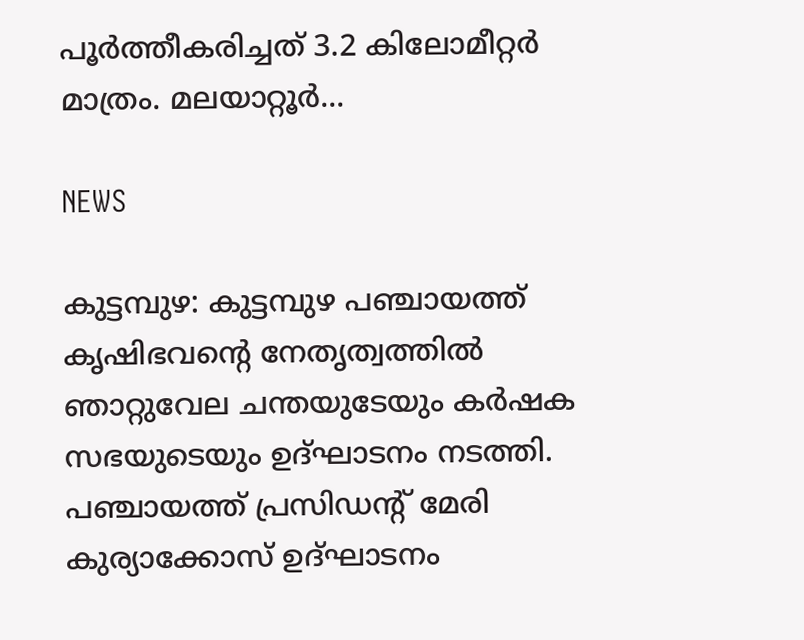പൂര്‍ത്തീകരിച്ചത് 3.2 കിലോമീറ്റര്‍ മാത്രം. മലയാറ്റൂര്‍...

NEWS

കുട്ടമ്പുഴ: കുട്ടമ്പുഴ പഞ്ചായത്ത് കൃഷിഭവന്റെ നേതൃത്വത്തില്‍ ഞാറ്റുവേല ചന്തയുടേയും കര്‍ഷക സഭയുടെയും ഉദ്ഘാടനം നടത്തി. പഞ്ചായത്ത് പ്രസിഡന്റ് മേരി കുര്യാക്കോസ് ഉദ്ഘാടനം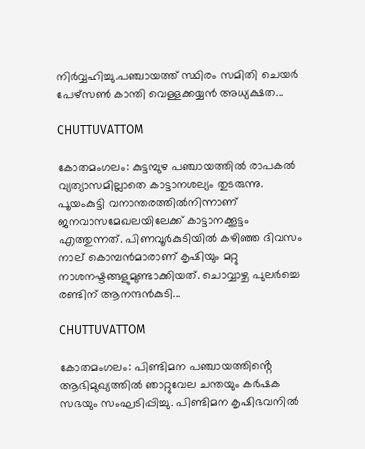നിര്‍വ്വഹിച്ചു.പഞ്ചായത്ത് സ്ഥിരം സമിതി ചെയര്‍ പേഴ്‌സണ്‍ കാന്തി വെള്ളക്കയ്യന്‍ അധ്യക്ഷത...

CHUTTUVATTOM

കോതമംഗലം: കുട്ടമ്പുഴ പഞ്ചായത്തില്‍ രാപകല്‍ വ്യത്യാസമില്ലാതെ കാട്ടാനശല്യം തുടരുന്നു. പൂയംകുട്ടി വനാന്തരത്തില്‍നിന്നാണ് ജനവാസമേഖലയിലേക്ക് കാട്ടാനക്കൂട്ടം എത്തുന്നത്. പിണവൂര്‍കുടിയില്‍ കഴിഞ്ഞ ദിവസം നാല് കൊമ്പന്‍മാരാണ് കൃഷിയും മറ്റു നാശനഷ്ടങ്ങളുമുണ്ടാക്കിയത്. ചൊവ്വാഴ്ച പുലര്‍ച്ചെ രണ്ടിന് ആനന്ദന്‍കുടി...

CHUTTUVATTOM

കോതമംഗലം: പിണ്ടിമന പഞ്ചായത്തിൻ്റെ ആഭിമുഖ്യത്തിൽ ഞാറ്റുവേല ചന്തയും കർഷക സഭയും സംഘടിപ്പിച്ചു. പിണ്ടിമന കൃഷിഭവനിൽ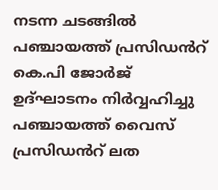നടന്ന ചടങ്ങിൽ പഞ്ചായത്ത് പ്രസിഡൻറ് കെ.പി ജോർജ് ഉദ്ഘാടനം നിർവ്വഹിച്ചു  പഞ്ചായത്ത് വൈസ് പ്രസിഡൻറ് ലത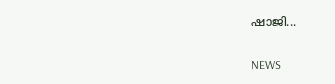ഷാജി...

NEWS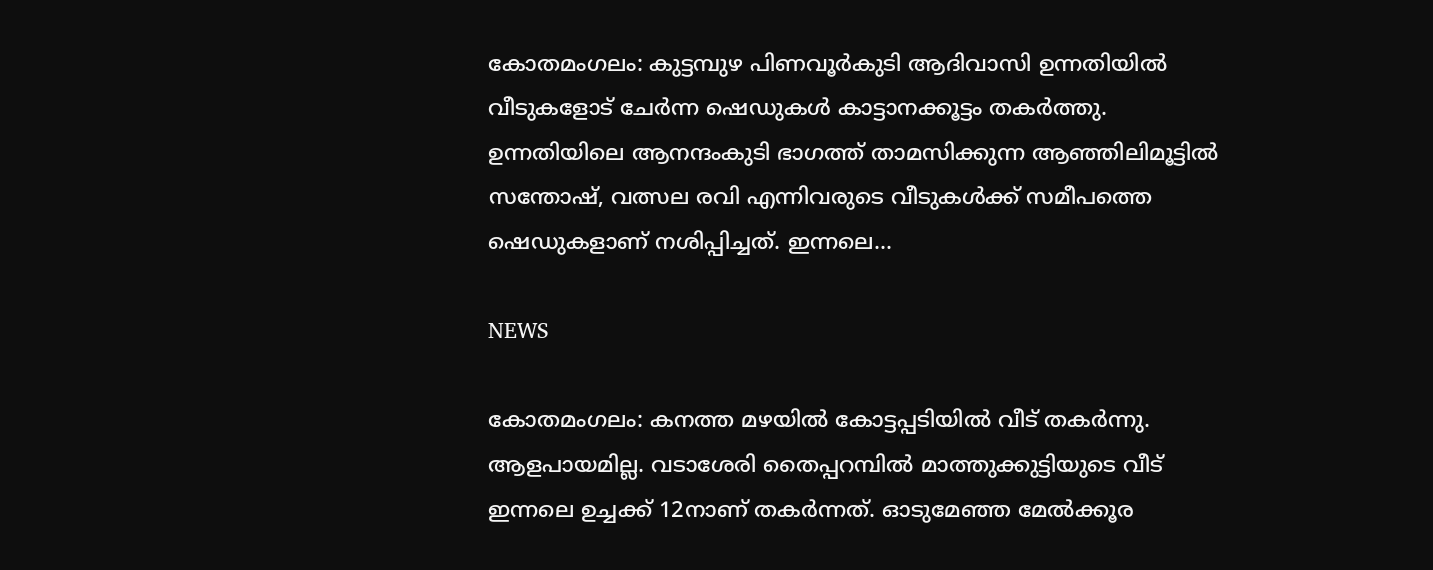കോതമംഗലം: കുട്ടമ്പുഴ പിണവൂര്‍കുടി ആദിവാസി ഉന്നതിയില്‍ വീടുകളോട് ചേര്‍ന്ന ഷെഡുകള്‍ കാട്ടാനക്കൂട്ടം തകര്‍ത്തു. ഉന്നതിയിലെ ആനന്ദംകുടി ഭാഗത്ത് താമസിക്കുന്ന ആഞ്ഞിലിമൂട്ടില്‍ സന്തോഷ്, വത്സല രവി എന്നിവരുടെ വീടുകള്‍ക്ക് സമീപത്തെ ഷെഡുകളാണ് നശിപ്പിച്ചത്. ഇന്നലെ...

NEWS

കോതമംഗലം: കനത്ത മഴയില്‍ കോട്ടപ്പടിയില്‍ വീട് തകര്‍ന്നു. ആളപായമില്ല. വടാശേരി തൈപ്പറമ്പില്‍ മാത്തുക്കുട്ടിയുടെ വീട് ഇന്നലെ ഉച്ചക്ക് 12നാണ് തകര്‍ന്നത്. ഓടുമേഞ്ഞ മേല്‍ക്കൂര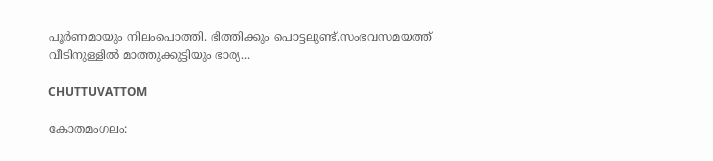പൂര്‍ണമായും നിലംപൊത്തി. ഭിത്തിക്കും പൊട്ടലുണ്ട്.സംഭവസമയത്ത് വീടിനുള്ളില്‍ മാത്തുക്കുട്ടിയും ഭാര്യ...

CHUTTUVATTOM

കോതമംഗലം: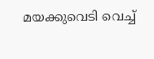മയക്കുവെടി വെച്ച്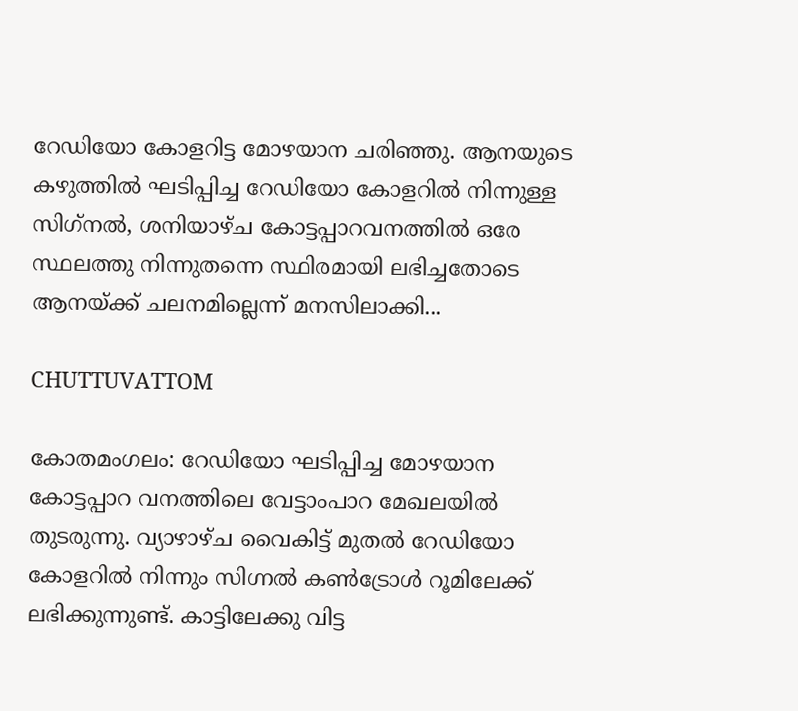റേഡിയോ കോളറിട്ട മോഴയാന ചരിഞ്ഞു. ആനയുടെ കഴുത്തില്‍ ഘടിപ്പിച്ച റേഡിയോ കോളറില്‍ നിന്നുള്ള സിഗ്‌നല്‍, ശനിയാഴ്ച കോട്ടപ്പാറവനത്തില്‍ ഒരേ സ്ഥലത്തു നിന്നുതന്നെ സ്ഥിരമായി ലഭിച്ചതോടെ ആനയ്ക്ക് ചലനമില്ലെന്ന് മനസിലാക്കി...

CHUTTUVATTOM

കോതമംഗലം: റേഡിയോ ഘടിപ്പിച്ച മോഴയാന കോട്ടപ്പാറ വനത്തിലെ വേട്ടാംപാറ മേഖലയില്‍ തുടരുന്നു. വ്യാഴാഴ്ച വൈകിട്ട് മുതല്‍ റേഡിയോ കോളറിൽ നിന്നും സിഗ്നല്‍ കണ്‍ട്രോള്‍ റൂമിലേക്ക് ലഭിക്കുന്നുണ്ട്. കാട്ടിലേക്കു വിട്ട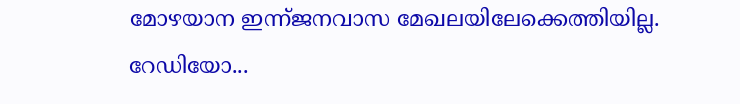മോഴയാന ഇന്ന്ജനവാസ മേഖലയിലേക്കെത്തിയില്ല. റേഡിയോ...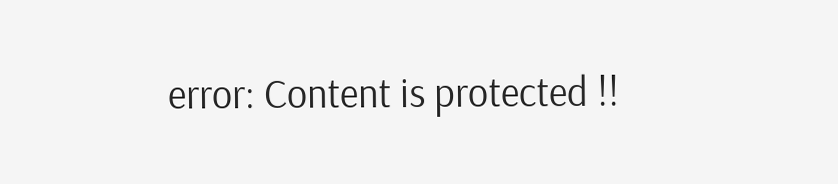error: Content is protected !!